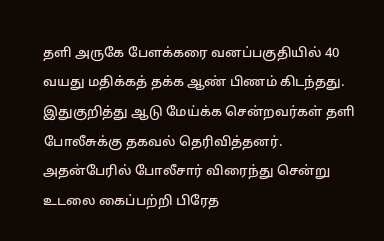தளி அருகே பேளக்கரை வனப்பகுதியில் 40 வயது மதிக்கத் தக்க ஆண் பிணம் கிடந்தது. இதுகுறித்து ஆடு மேய்க்க சென்றவர்கள் தளி போலீசுக்கு தகவல் தெரிவித்தனர். அதன்பேரில் போலீசார் விரைந்து சென்று உடலை கைப்பற்றி பிரேத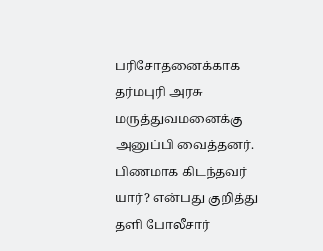பரிசோதனைக்காக தர்மபுரி அரசு மருத்துவமனைக்கு அனுப்பி வைத்தனர். பிணமாக கிடந்தவர் யார்? என்பது குறித்து தளி போலீசார்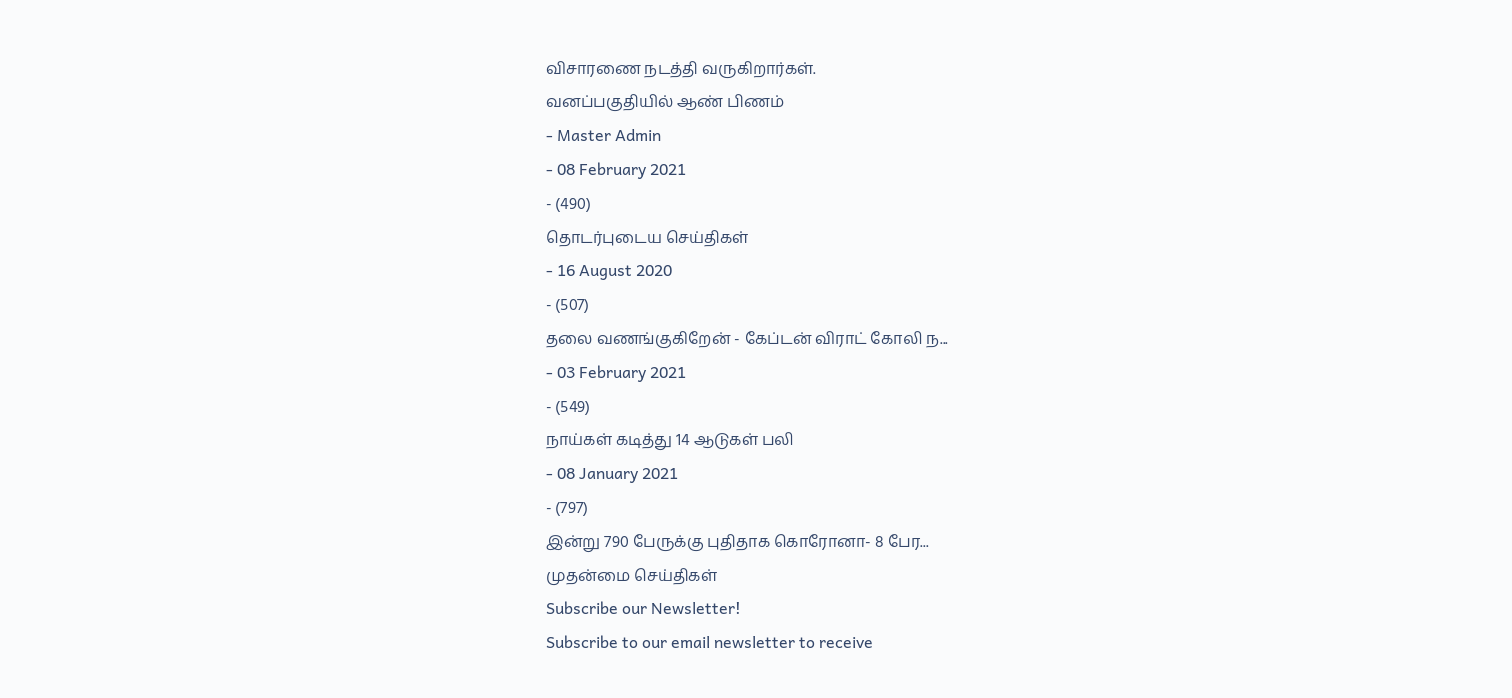விசாரணை நடத்தி வருகிறார்கள்.
வனப்பகுதியில் ஆண் பிணம்
- Master Admin
- 08 February 2021
- (490)
தொடர்புடைய செய்திகள்
- 16 August 2020
- (507)
தலை வணங்குகிறேன் - கேப்டன் விராட் கோலி ந...
- 03 February 2021
- (549)
நாய்கள் கடித்து 14 ஆடுகள் பலி
- 08 January 2021
- (797)
இன்று 790 பேருக்கு புதிதாக கொரோனா- 8 பேர...
முதன்மை செய்திகள்
Subscribe our Newsletter!
Subscribe to our email newsletter to receive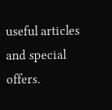useful articles and special offers.